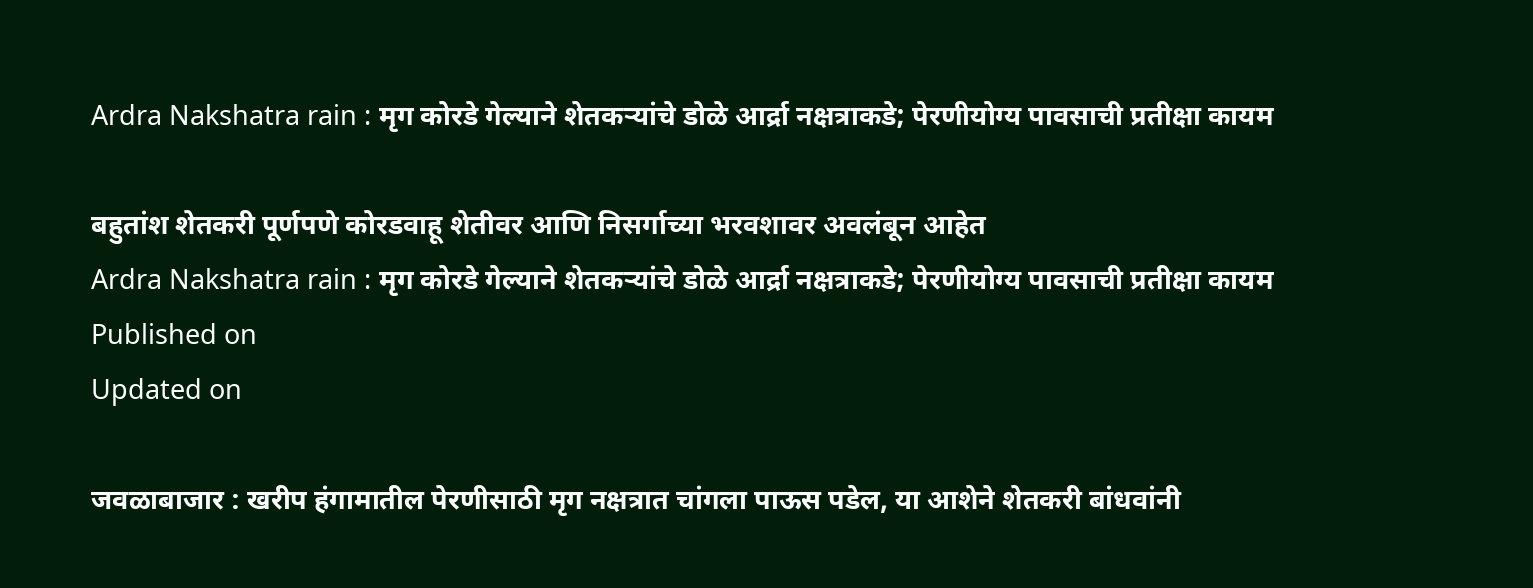Ardra Nakshatra rain : मृग कोरडे गेल्याने शेतकऱ्यांचे डोळे आर्द्रा नक्षत्राकडे; पेरणीयोग्य पावसाची प्रतीक्षा कायम

बहुतांश शेतकरी पूर्णपणे कोरडवाहू शेतीवर आणि निसर्गाच्या भरवशावर अवलंबून आहेत
Ardra Nakshatra rain : मृग कोरडे गेल्याने शेतकऱ्यांचे डोळे आर्द्रा नक्षत्राकडे; पेरणीयोग्य पावसाची प्रतीक्षा कायम
Published on
Updated on

जवळाबाजार : खरीप हंगामातील पेरणीसाठी मृग नक्षत्रात चांगला पाऊस पडेल, या आशेने शेतकरी बांधवांनी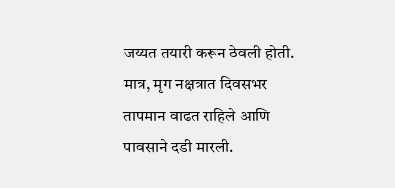जय्यत तयारी करून ठेवली होती. मात्र, मृग नक्षत्रात दिवसभर तापमान वाढत राहिले आणि पावसाने दडी मारली.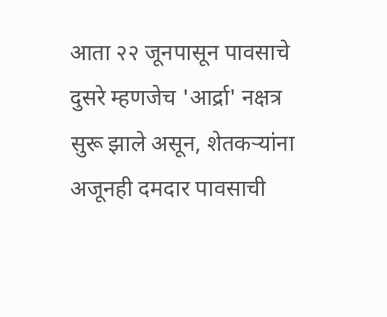आता २२ जूनपासून पावसाचे दुसरे म्हणजेच 'आर्द्रा' नक्षत्र सुरू झाले असून, शेतकऱ्यांना अजूनही दमदार पावसाची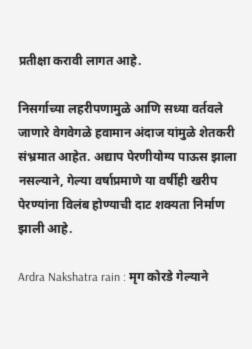प्रतीक्षा करावी लागत आहे.

निसर्गाच्या लहरीपणामुळे आणि सध्या वर्तवले जाणारे वेगवेगळे हवामान अंदाज यांमुळे शेतकरी संभ्रमात आहेत. अद्याप पेरणीयोग्य पाऊस झाला नसल्याने, गेल्या वर्षाप्रमाणे या वर्षीही खरीप पेरण्यांना विलंब होण्याची दाट शक्यता निर्माण झाली आहे.

Ardra Nakshatra rain : मृग कोरडे गेल्याने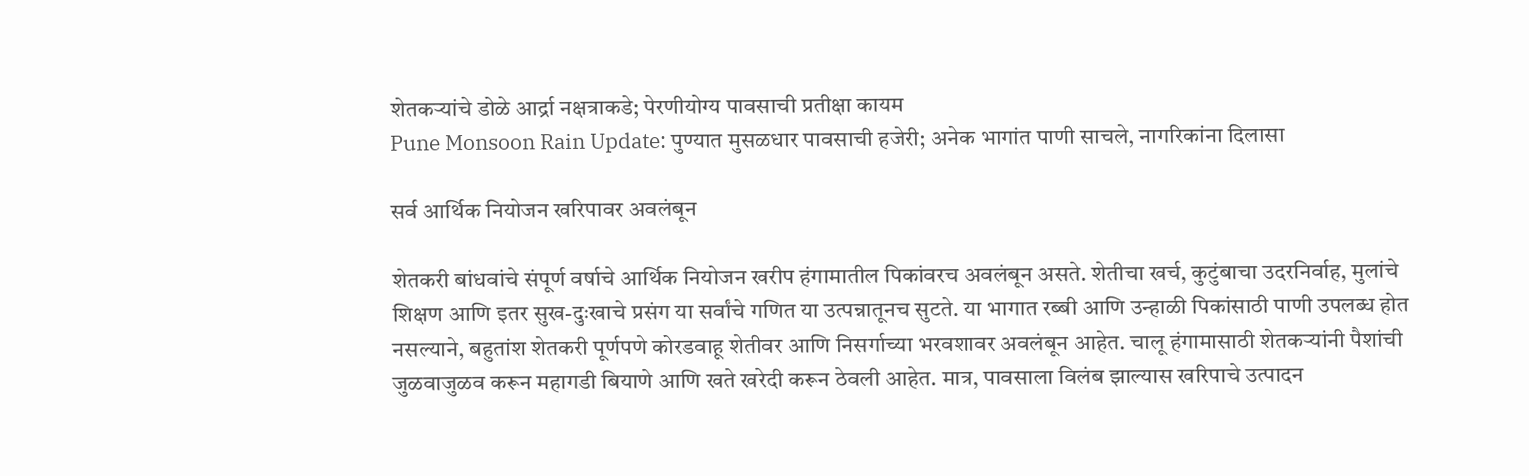शेतकऱ्यांचे डोळे आर्द्रा नक्षत्राकडे; पेरणीयोग्य पावसाची प्रतीक्षा कायम
Pune Monsoon Rain Update: पुण्यात मुसळधार पावसाची हजेरी; अनेक भागांत पाणी साचले, नागरिकांना दिलासा

सर्व आर्थिक नियोजन खरिपावर अवलंबून

शेतकरी बांधवांचे संपूर्ण वर्षाचे आर्थिक नियोजन खरीप हंगामातील पिकांवरच अवलंबून असते. शेतीचा खर्च, कुटुंबाचा उदरनिर्वाह, मुलांचे शिक्षण आणि इतर सुख-दुःखाचे प्रसंग या सर्वांचे गणित या उत्पन्नातूनच सुटते. या भागात रब्बी आणि उन्हाळी पिकांसाठी पाणी उपलब्ध होत नसल्याने, बहुतांश शेतकरी पूर्णपणे कोरडवाहू शेतीवर आणि निसर्गाच्या भरवशावर अवलंबून आहेत. चालू हंगामासाठी शेतकऱ्यांनी पैशांची जुळवाजुळव करून महागडी बियाणे आणि खते खरेदी करून ठेवली आहेत. मात्र, पावसाला विलंब झाल्यास खरिपाचे उत्पादन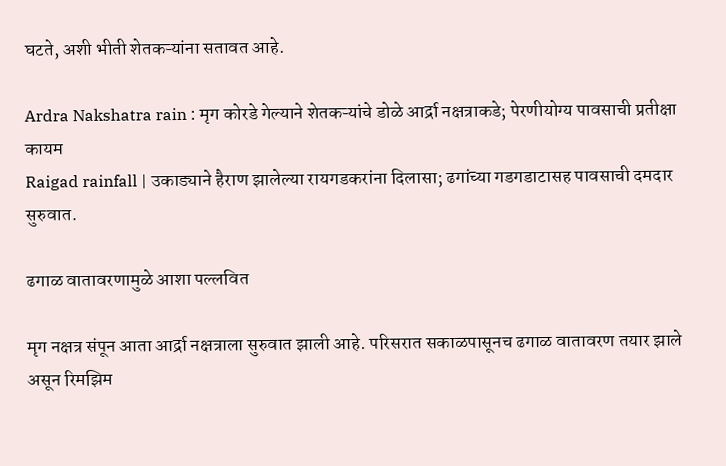घटते, अशी भीती शेतकऱ्यांना सतावत आहे.

Ardra Nakshatra rain : मृग कोरडे गेल्याने शेतकऱ्यांचे डोळे आर्द्रा नक्षत्राकडे; पेरणीयोग्य पावसाची प्रतीक्षा कायम
Raigad rainfall | उकाड्याने हैराण झालेल्या रायगडकरांना दिलासा; ढगांच्या गडगडाटासह पावसाची दमदार सुरुवात.

ढगाळ वातावरणामुळे आशा पल्लवित

मृग नक्षत्र संपून आता आर्द्रा नक्षत्राला सुरुवात झाली आहे. परिसरात सकाळपासूनच ढगाळ वातावरण तयार झाले असून रिमझिम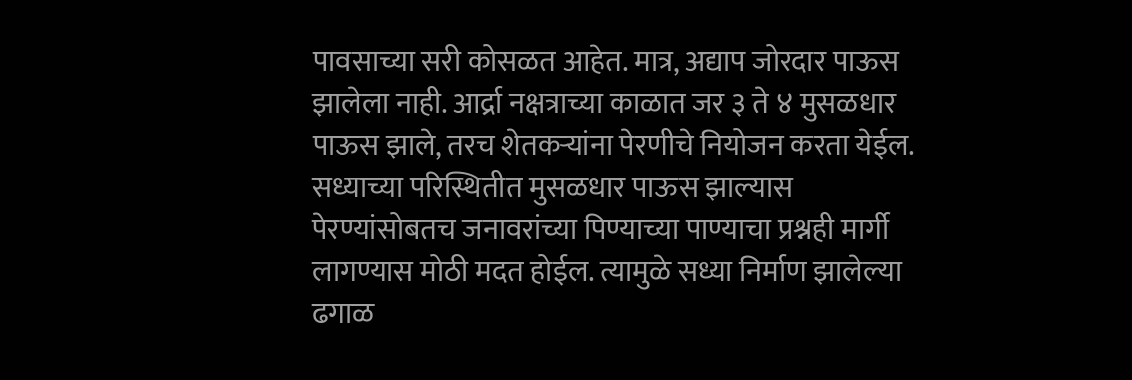पावसाच्या सरी कोसळत आहेत. मात्र, अद्याप जोरदार पाऊस झालेला नाही. आर्द्रा नक्षत्राच्या काळात जर ३ ते ४ मुसळधार पाऊस झाले, तरच शेतकऱ्यांना पेरणीचे नियोजन करता येईल. सध्याच्या परिस्थितीत मुसळधार पाऊस झाल्यास पेरण्यांसोबतच जनावरांच्या पिण्याच्या पाण्याचा प्रश्नही मार्गी लागण्यास मोठी मदत होईल. त्यामुळे सध्या निर्माण झालेल्या ढगाळ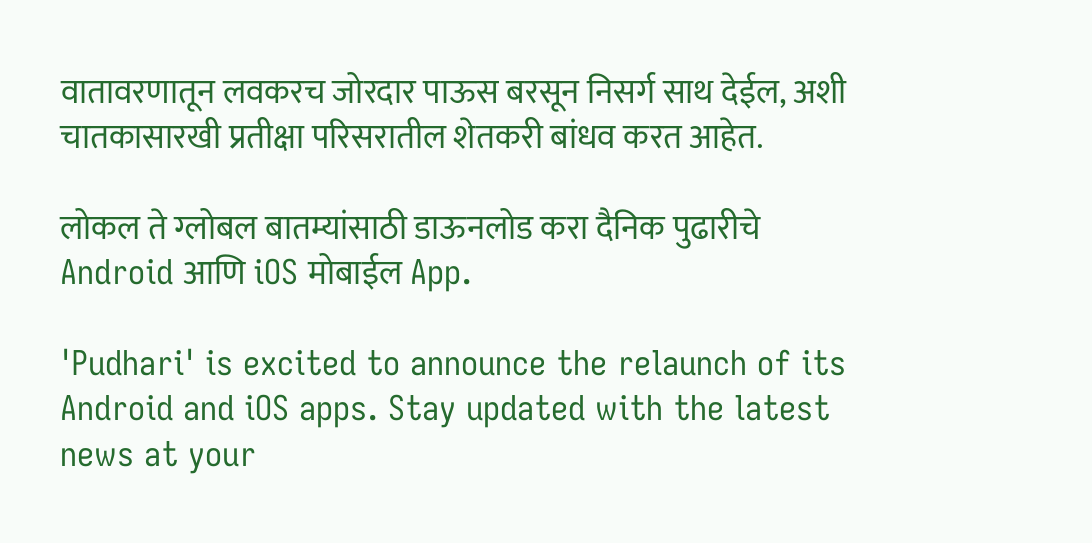वातावरणातून लवकरच जोरदार पाऊस बरसून निसर्ग साथ देईल, अशी चातकासारखी प्रतीक्षा परिसरातील शेतकरी बांधव करत आहेत.

लोकल ते ग्लोबल बातम्यांसाठी डाऊनलोड करा दैनिक पुढारीचे Android आणि iOS मोबाईल App.

'Pudhari' is excited to announce the relaunch of its Android and iOS apps. Stay updated with the latest news at your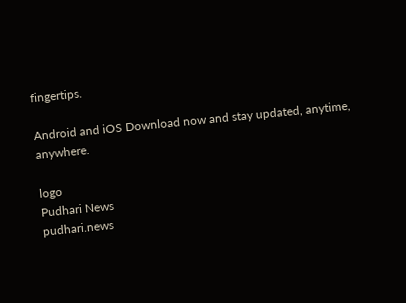fingertips.

Android and iOS Download now and stay updated, anytime, anywhere.

logo
Pudhari News
pudhari.news